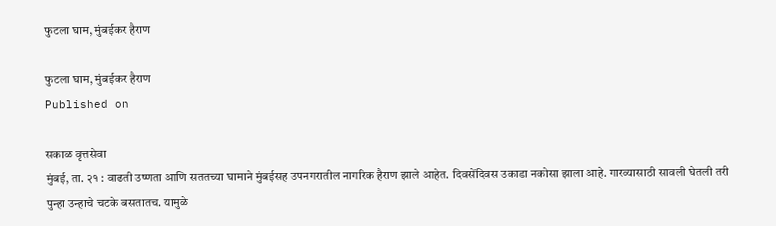फुटला घाम, मुंबईकर हैराण

फुटला घाम, मुंबईकर हैराण
Published on

सकाळ वृत्तसेवा
मुंबई, ता. २१ : वाढती उष्णता आणि सततच्या घामाने मुंबईसह उपनगरातील नागरिक हैराण झाले आहेत. दिवसेंदिवस उकाडा नकोसा झाला आहे. गारव्यासाठी सावली घेतली तरी पुन्हा उन्हाचे चटके बसतातच. यामुळे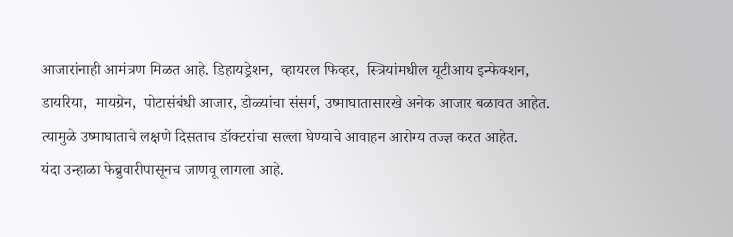आजारांनाही आमंत्रण मिळत आहे. डिहायड्रेशन,  व्हायरल फिव्हर,  स्त्रियांमधील यूटीआय इन्फेक्शन, डायरिया,  मायग्रेन,  पोटासंबंधी आजार, डोळ्यांचा संसर्ग, उष्माघातासारखे अनेक आजार बळावत आहेत. त्यामुळे उष्माघाताचे लक्षणे दिसताच डॉक्टरांचा सल्ला घेण्याचे आवाहन आरोग्य तज्ज्ञ करत आहेत.
यंदा उन्हाळा फेब्रुवारीपासूनच जाणवू लागला आहे.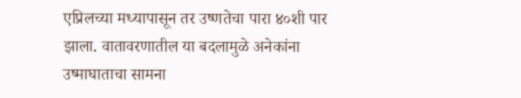एप्रिलच्या मध्यापासून तर उष्णतेचा पारा ४०शी पार झाला. वातावरणातील या बदलामुळे अनेकांना उष्माघाताचा सामना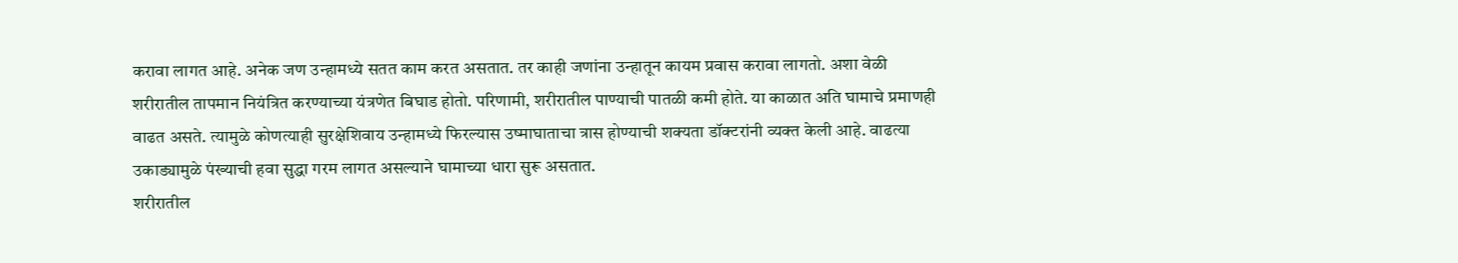करावा लागत आहे. अनेक जण उन्हामध्ये सतत काम करत असतात. तर काही जणांना उन्हातून कायम प्रवास करावा लागतो. अशा वेळी शरीरातील तापमान नियंत्रित करण्याच्या यंत्रणेत बिघाड होतो. परिणामी, शरीरातील पाण्याची पातळी कमी होते. या काळात अति घामाचे प्रमाणही वाढत असते. त्यामुळे कोणत्याही सुरक्षेशिवाय उन्हामध्ये फिरल्यास उष्माघाताचा त्रास होण्याची शक्यता डॉक्टरांनी व्यक्त केली आहे. वाढत्या उकाड्यामुळे पंख्याची हवा सुद्धा गरम लागत असल्याने घामाच्या धारा सुरू असतात.
शरीरातील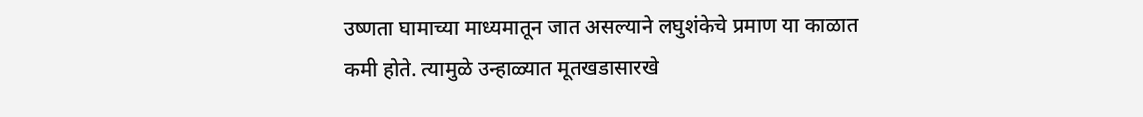उष्णता घामाच्या माध्यमातून जात असल्याने लघुशंकेचे प्रमाण या काळात कमी होते. त्यामुळे उन्हाळ्यात मूतखडासारखे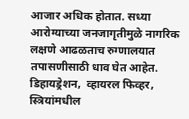आजार अधिक होतात. सध्या आरोग्याच्या जनजागृतीमुळे नागरिक लक्षणे आढळताच रुग्णालयात तपासणीसाठी धाव घेत आहेत. डिहायड्रेशन,  व्हायरल फिव्हर,  स्त्रियांमधील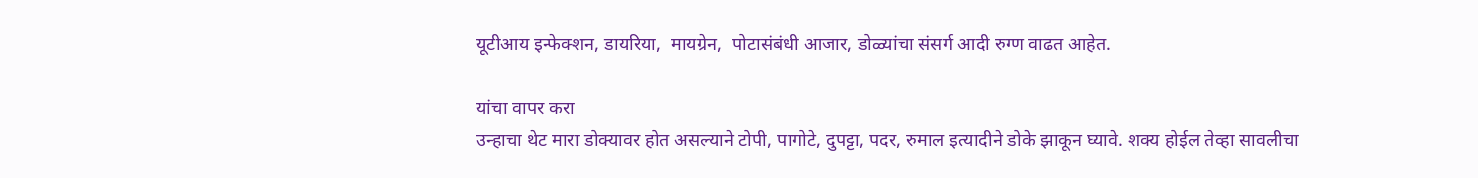यूटीआय इन्फेक्शन, डायरिया,  मायग्रेन,  पोटासंबंधी आजार, डोळ्यांचा संसर्ग आदी रुग्ण वाढत आहेत.

यांचा वापर करा
उन्हाचा थेट मारा डोक्यावर होत असल्याने टोपी, पागोटे, दुपट्टा, पदर, रुमाल इत्यादीने डोके झाकून घ्यावे. शक्य होईल तेव्हा सावलीचा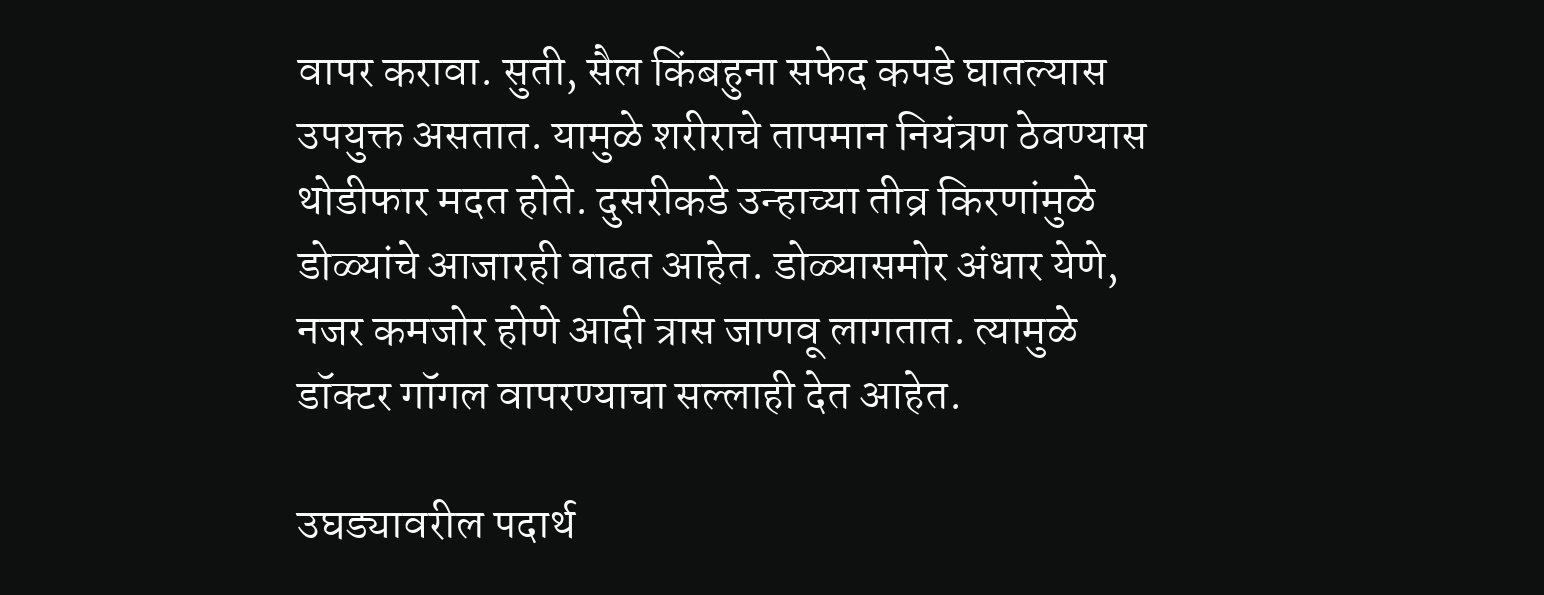वापर करावा. सुती, सैल किंबहुना सफेद कपडे घातल्यास उपयुक्त असतात. यामुळे शरीराचे तापमान नियंत्रण ठेवण्यास थोडीफार मदत होते. दुसरीकडे उन्हाच्या तीव्र किरणांमुळे डोळ्यांचे आजारही वाढत आहेत. डोळ्यासमोर अंधार येणे, नजर कमजोर होणे आदी त्रास जाणवू लागतात. त्यामुळे डॉक्टर गॉगल वापरण्याचा सल्लाही देत आहेत.

उघड्यावरील पदार्थ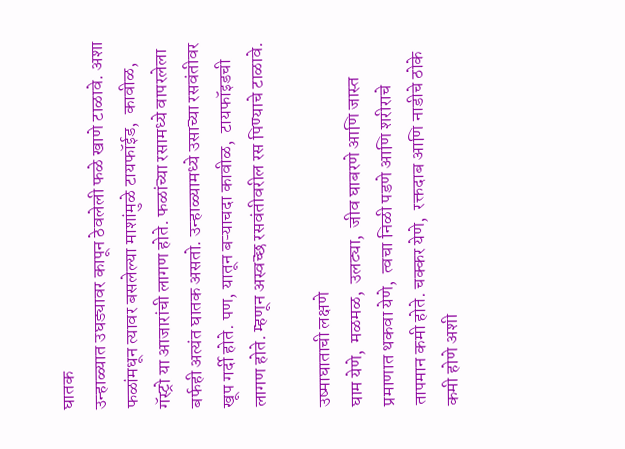घातक
उन्हाळ्यात उघड्यावर कापून ठेवलेली फळे खाणे टाळावे. अशा फळांमधून त्यावर बसलेल्या माशांमुळे टायफॉईड,  कावीळ,  गॅस्ट्रो या आजारांची लागण होते. फळांच्या रसामध्ये वापरलेला बर्फही अत्यंत घातक असतो. उन्हाळ्यामध्ये उसाच्या रसवंतीवर खूप गर्दी होते. पण, यातून बऱ्याचदा कावीळ,  टायफॉइडची लागण होते. म्हणून अस्वच्छ रसवंतीवरील रस पिण्याचे टाळावे.

उष्माघाताची लक्षणे
घाम येणे,  मळमळ,  उलट्या,  जीव घाबरणे आणि जास्त प्रमाणात थकवा येणे,  त्वचा निळी पडणे आणि शरीराचे तापमान कमी होते. चक्कर येणे,  रक्तदाब आणि नाडीचे ठोके कमी होणे अशी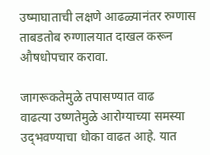उष्माघाताची लक्षणे आढळ्यानंतर रुग्णास ताबडतोब रुग्णालयात दाखल करून औषधोपचार करावा.

जागरूकतेमुळे तपासण्यात वाढ
वाढत्या उष्णतेमुळे आरोग्याच्या समस्या उद्‍भवण्याचा धोका वाढत आहे. यात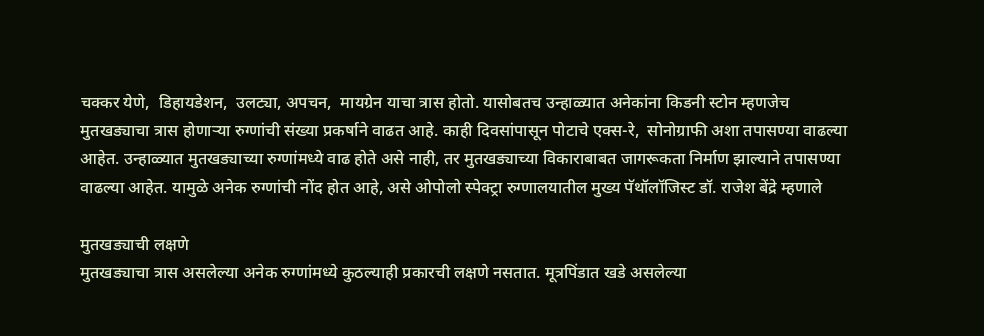चक्कर येणे,  डिहायडेशन,  उलट्या, अपचन,  मायग्रेन याचा त्रास होतो. यासोबतच उन्हाळ्यात अनेकांना किडनी स्टोन म्हणजेच मुतखड्याचा त्रास होणाऱ्या रुग्णांची संख्या प्रकर्षाने वाढत आहे. काही दिवसांपासून पोटाचे एक्स-रे,  सोनोग्राफी अशा तपासण्या वाढल्या आहेत. उन्हाळ्यात मुतखड्याच्या रुग्णांमध्ये वाढ होते असे नाही, तर मुतखड्याच्या विकाराबाबत जागरूकता निर्माण झाल्याने तपासण्या वाढल्या आहेत. यामुळे अनेक रुग्णांची नोंद होत आहे, असे ओपोलो स्पेक्ट्रा रुग्णालयातील मुख्य पॅथॉलॉजिस्ट डॉ. राजेश बेंद्रे म्हणाले

मुतखड्याची लक्षणे
मुतखड्याचा त्रास असलेल्या अनेक रुग्णांमध्ये कुठल्याही प्रकारची लक्षणे नसतात. मूत्रपिंडात खडे असलेल्या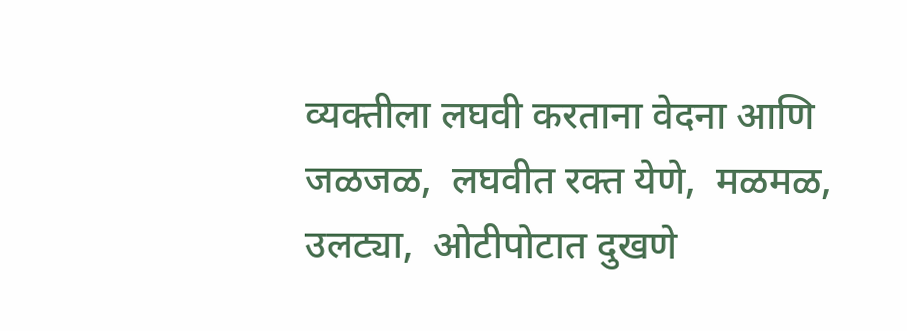व्यक्तीला लघवी करताना वेदना आणि जळजळ,  लघवीत रक्त येणे,  मळमळ,  उलट्या,  ओटीपोटात दुखणे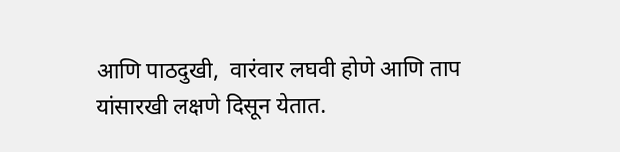आणि पाठदुखी,  वारंवार लघवी होणे आणि ताप यांसारखी लक्षणे दिसून येतात.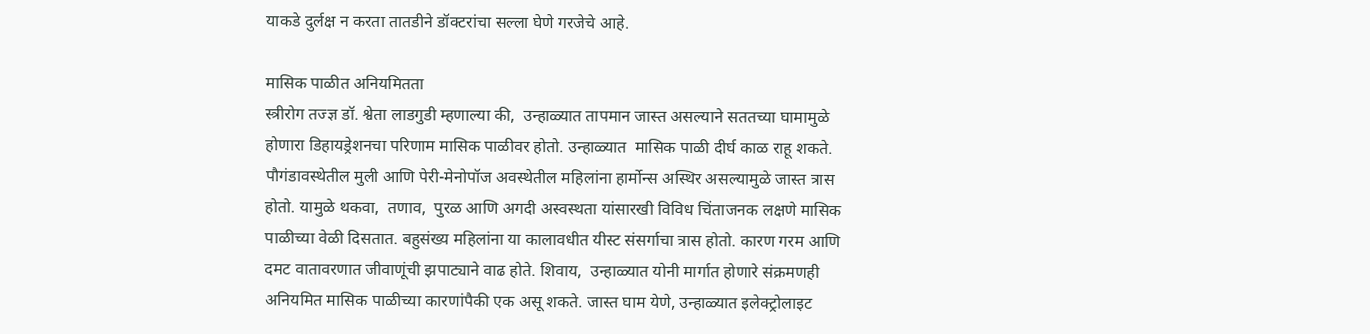याकडे दुर्लक्ष न करता तातडीने डॉक्टरांचा सल्ला घेणे गरजेचे आहे.

मासिक पाळीत अनियमितता
स्त्रीरोग तज्ज्ञ डॉ. श्वेता लाडगुडी म्हणाल्या की,  उन्हाळ्यात तापमान जास्त असल्याने सततच्या घामामुळे होणारा डिहायड्रेशनचा परिणाम मासिक पाळीवर होतो. उन्हाळ्यात  मासिक पाळी दीर्घ काळ राहू शकते. पौगंडावस्थेतील मुली आणि पेरी-मेनोपॉज अवस्थेतील महिलांना हार्मोन्स अस्थिर असल्यामुळे जास्त त्रास होतो. यामुळे थकवा,  तणाव,  पुरळ आणि अगदी अस्वस्थता यांसारखी विविध चिंताजनक लक्षणे मासिक पाळीच्या वेळी दिसतात. बहुसंख्य महिलांना या कालावधीत यीस्ट संसर्गाचा त्रास होतो. कारण गरम आणि दमट वातावरणात जीवाणूंची झपाट्याने वाढ होते. शिवाय,  उन्हाळ्यात योनी मार्गात होणारे संक्रमणही अनियमित मासिक पाळीच्या कारणांपैकी एक असू शकते. जास्त घाम येणे, उन्हाळ्यात इलेक्ट्रोलाइट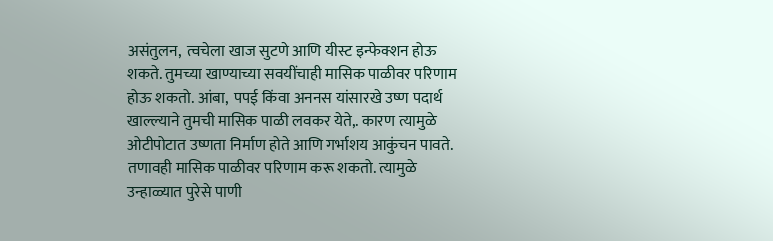असंतुलन,  त्वचेला खाज सुटणे आणि यीस्ट इन्फेक्शन होऊ शकते. तुमच्या खाण्याच्या सवयींचाही मासिक पाळीवर परिणाम होऊ शकतो. आंबा,  पपई किंवा अननस यांसारखे उष्ण पदार्थ खाल्ल्याने तुमची मासिक पाळी लवकर येते,. कारण त्यामुळे ओटीपोटात उष्णता निर्माण होते आणि गर्भाशय आकुंचन पावते. तणावही मासिक पाळीवर परिणाम करू शकतो. त्यामुळे उन्हाळ्यात पुरेसे पाणी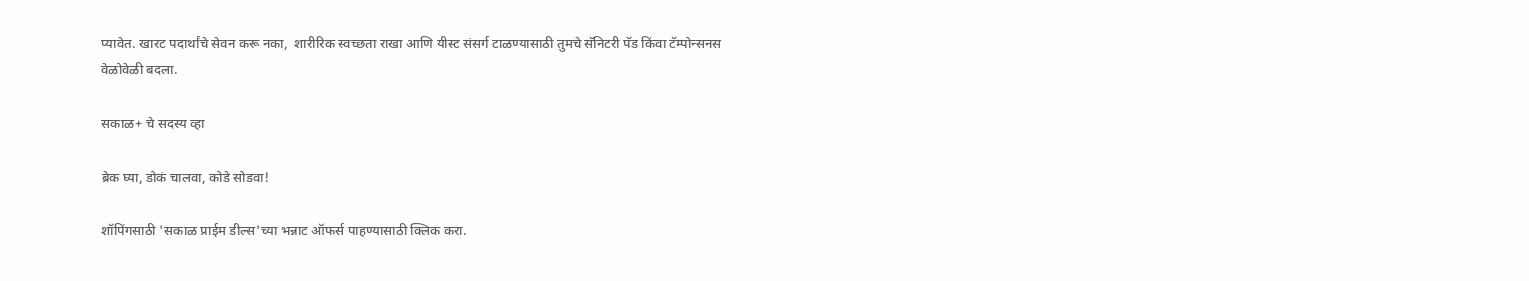प्यावेत. खारट पदार्थांचे सेवन करू नका,  शारीरिक स्वच्छता राखा आणि यीस्ट संसर्ग टाळण्यासाठी तुमचे सॅनिटरी पॅड किंवा टॅम्पोन्सनस वेळोवेळी बदला.

सकाळ+ चे सदस्य व्हा

ब्रेक घ्या, डोकं चालवा, कोडे सोडवा!

शॉपिंगसाठी 'सकाळ प्राईम डील्स'च्या भन्नाट ऑफर्स पाहण्यासाठी क्लिक करा.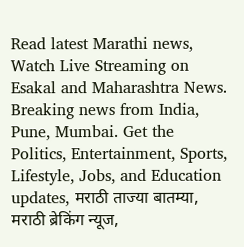Read latest Marathi news, Watch Live Streaming on Esakal and Maharashtra News. Breaking news from India, Pune, Mumbai. Get the Politics, Entertainment, Sports, Lifestyle, Jobs, and Education updates, मराठी ताज्या बातम्या, मराठी ब्रेकिंग न्यूज,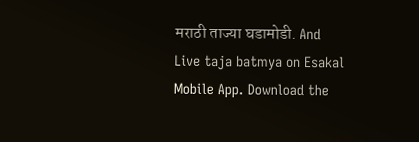मराठी ताज्या घडामोडी. And Live taja batmya on Esakal Mobile App. Download the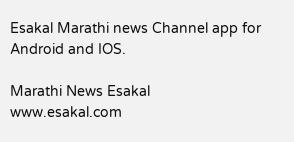Esakal Marathi news Channel app for Android and IOS.

Marathi News Esakal
www.esakal.com